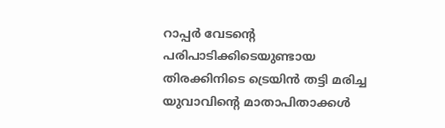റാപ്പർ വേടന്റെ പരിപാടിക്കിടെയുണ്ടായ തിരക്കിനിടെ ട്രെയിൻ തട്ടി മരിച്ച യുവാവിന്റെ മാതാപിതാക്കൾ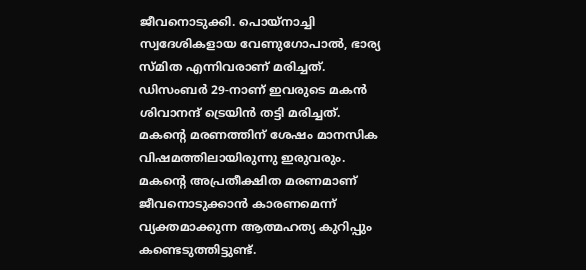ജീവനൊടുക്കി. പൊയ്നാച്ചി സ്വദേശികളായ വേണുഗോപാൽ, ഭാര്യ സ്മിത എന്നിവരാണ് മരിച്ചത്. ഡിസംബർ 29-നാണ് ഇവരുടെ മകൻ ശിവാനന്ദ് ട്രെയിൻ തട്ടി മരിച്ചത്. മകന്റെ മരണത്തിന് ശേഷം മാനസിക വിഷമത്തിലായിരുന്നു ഇരുവരും. മകന്റെ അപ്രതീക്ഷിത മരണമാണ് ജീവനൊടുക്കാൻ കാരണമെന്ന് വ്യക്തമാക്കുന്ന ആത്മഹത്യ കുറിപ്പും കണ്ടെടുത്തിട്ടുണ്ട്.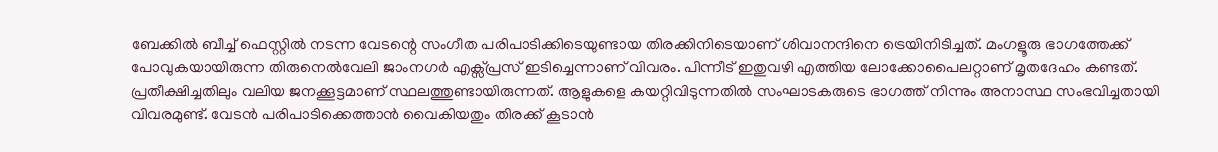ബേക്കിൽ ബീച്ച് ഫെസ്റ്റിൽ നടന്ന വേടന്റെ സംഗീത പരിപാടിക്കിടെയുണ്ടായ തിരക്കിനിടെയാണ് ശിവാനന്ദിനെ ട്രെയിനിടിച്ചത്. മംഗളൂരു ഭാഗത്തേക്ക് പോവുകയായിരുന്ന തിരുനെൽവേലി ജാംനഗർ എക്സ്പ്രസ് ഇടിച്ചെന്നാണ് വിവരം. പിന്നീട് ഇതുവഴി എത്തിയ ലോക്കോപൈലറ്റാണ് മൃതദേഹം കണ്ടത്.
പ്രതീക്ഷിച്ചതിലും വലിയ ജനക്കൂട്ടമാണ് സ്ഥലത്തുണ്ടായിരുന്നത്. ആളുകളെ കയറ്റിവിടുന്നതിൽ സംഘാടകരുടെ ഭാഗത്ത് നിന്നും അനാസ്ഥ സംഭവിച്ചതായി വിവരമുണ്ട്. വേടൻ പരിപാടിക്കെത്താൻ വൈകിയതും തിരക്ക് കൂടാൻ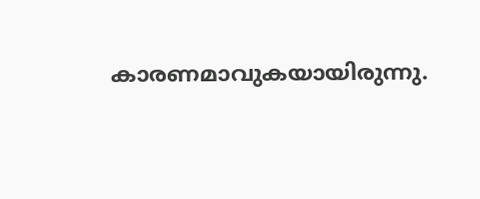കാരണമാവുകയായിരുന്നു.